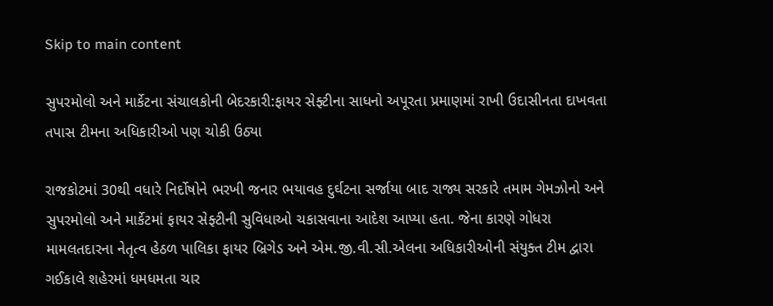Skip to main content

સુપરમોલો અને માર્કેટના સંચાલકોની બેદરકારી:ફાયર સેફ્ટીના સાધનો અપૂરતા પ્રમાણમાં રાખી ઉદાસીનતા દાખવતા તપાસ ટીમના અધિકારીઓ પણ ચોકી ઉઠ્યા

રાજકોટમાં 30થી વધારે નિર્દોષોને ભરખી જનાર ભયાવહ દુર્ઘટના સર્જાયા બાદ રાજ્ય સરકારે તમામ ગેમઝોનો અને સુપરમોલો અને માર્કેટમાં ફાયર સેફ્ટીની સુવિધાઓ ચકાસવાના આદેશ આપ્યા હતા. જેના કારણે ગોધરા મામલતદારના નેતૃત્વ હેઠળ પાલિકા ફાયર બ્રિગેડ અને એમ.જી.વી.સી.એલના અધિકારીઓની સંયુક્ત ટીમ દ્વારા ગઈકાલે શહેરમાં ધમધમતા ચાર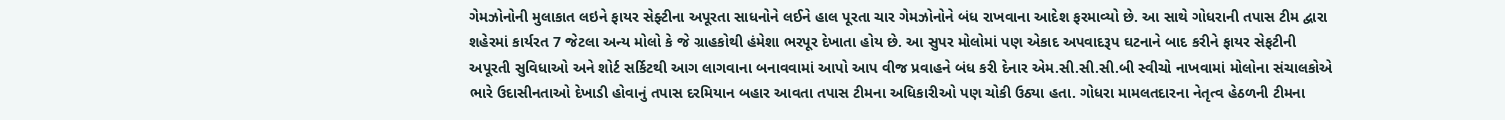ગેમઝોનોની મુલાકાત લઇને ફાયર સેફ્ટીના અપૂરતા સાધનોને લઈને હાલ પૂરતા ચાર ગેમઝોનોને બંધ રાખવાના આદેશ ફરમાવ્યો છે. આ સાથે ગોધરાની તપાસ ટીમ દ્વારા શહેરમાં કાર્યરત 7 જેટલા અન્ય મોલો કે જે ગ્રાહકોથી હંમેશા ભરપૂર દેખાતા હોય છે. આ સુપર મોલોમાં પણ એકાદ અપવાદરૂપ ઘટનાને બાદ કરીને ફાયર સેફટીની અપૂરતી સુવિધાઓ અને શોર્ટ સર્કિટથી આગ લાગવાના બનાવવામાં આપો આપ વીજ પ્રવાહને બંધ કરી દેનાર એમ.સી.સી.સી.બી સ્વીચો નાખવામાં મોલોના સંચાલકોએ ભારે ઉદાસીનતાઓ દેખાડી હોવાનું તપાસ દરમિયાન બહાર આવતા તપાસ ટીમના અધિકારીઓ પણ ચોકી ઉઠ્યા હતા. ગોધરા મામલતદારના નેતૃત્વ હેઠળની ટીમના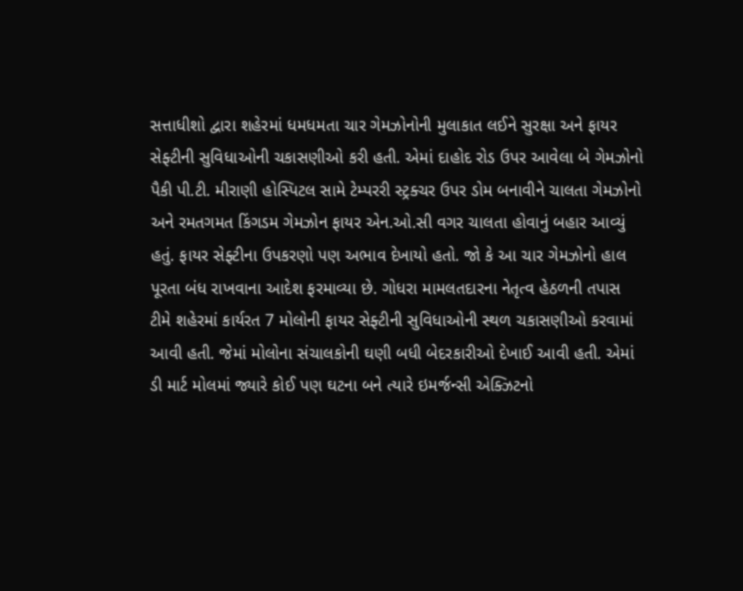સત્તાધીશો દ્વારા શહેરમાં ધમધમતા ચાર ગેમઝોનોની મુલાકાત લઈને સુરક્ષા અને ફાયર સેફ્ટીની સુવિધાઓની ચકાસણીઓ કરી હતી. એમાં દાહોદ રોડ ઉપર આવેલા બે ગેમઝોનો પૈકી પી.ટી. મીરાણી હોસ્પિટલ સામે ટેમ્પરરી સ્ટ્રક્ચર ઉપર ડોમ બનાવીને ચાલતા ગેમઝોનો અને રમતગમત કિંગડમ ગેમઝોન ફાયર એન.ઓ.સી વગર ચાલતા હોવાનું બહાર આવ્યું હતું. ફાયર સેફ્ટીના ઉપકરણો પણ અભાવ દેખાયો હતો. જો કે આ ચાર ગેમઝોનો હાલ પૂરતા બંધ રાખવાના આદેશ ફરમાવ્યા છે. ગોધરા મામલતદારના નેતૃત્વ હેઠળની તપાસ ટીમે શહેરમાં કાર્યરત 7 મોલોની ફાયર સેફ્ટીની સુવિધાઓની સ્થળ ચકાસણીઓ કરવામાં આવી હતી. જેમાં મોલોના સંચાલકોની ઘણી બધી બેદરકારીઓ દેખાઈ આવી હતી. એમાં ડી માર્ટ મોલમાં જ્યારે કોઈ પણ ઘટના બને ત્યારે ઇમર્જન્સી એક્ઝિટનો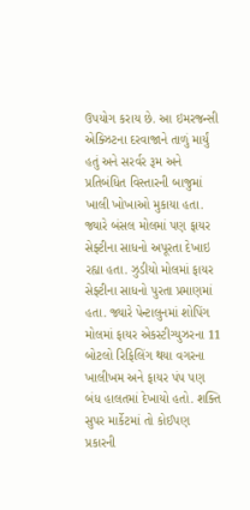ઉપયોગ કરાય છે. આ ઇમરજન્સી એક્ઝિટના દરવાજાને તાળું માર્યું હતું અને સરર્વર રૂમ અને પ્રતિબંધિત વિસ્તારની બાજુમાં ખાલી ખોખાઓ મુકાયા હતા. જ્યારે બંસલ મોલમાં પણ ફાયર સેફ્ટીના સાધનો અપૂરતા દેખાઇ રહ્યા હતા. ઝુડીયો મોલમાં ફાયર સેફ્ટીના સાધનો પુરતા પ્રમાણમાં હતા. જ્યારે પેન્ટાલુનમાં શોપિંગ મોલમાં ફાયર એકસ્ટીગ્યુઝરના 11 બોટલો રિફિલિંગ થયા વગરના ખાલીખમ અને ફાયર પંપ પણ બંધ હાલતમાં દેખાયો હતો. શક્તિ સુપર માર્કેટમાં તો કોઈપણ પ્રકારની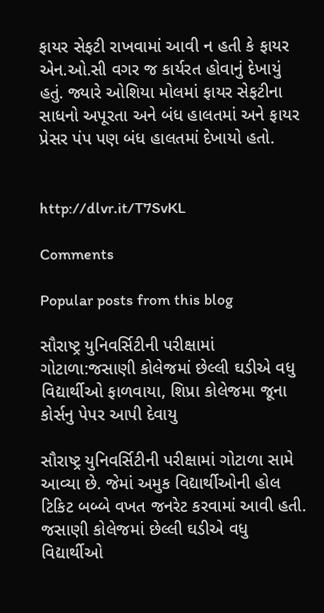ફાયર સેફટી રાખવામાં આવી ન હતી કે ફાયર એન.ઓ.સી વગર જ કાર્યરત હોવાનું દેખાયું હતું. જ્યારે ઓશિયા મોલમાં ફાયર સેફટીના સાધનો અપૂરતા અને બંધ હાલતમાં અને ફાયર પ્રેસર પંપ પણ બંધ હાલતમાં દેખાયો હતો.


http://dlvr.it/T7SvKL

Comments

Popular posts from this blog

સૌરાષ્ટ્ર યુનિવર્સિટીની પરીક્ષામાં ગોટાળા:જસાણી કોલેજમાં છેલ્લી ઘડીએ વધુ વિદ્યાર્થીઓ ફાળવાયા, શિપ્રા કોલેજમા જૂના કોર્સનુ પેપર આપી દેવાયુ

સૌરાષ્ટ્ર યુનિવર્સિટીની પરીક્ષામાં ગોટાળા સામે આવ્યા છે. જેમાં અમુક વિદ્યાર્થીઓની હોલ ટિકિટ બબ્બે વખત જનરેટ કરવામાં આવી હતી. જસાણી કોલેજમાં છેલ્લી ઘડીએ વધુ વિદ્યાર્થીઓ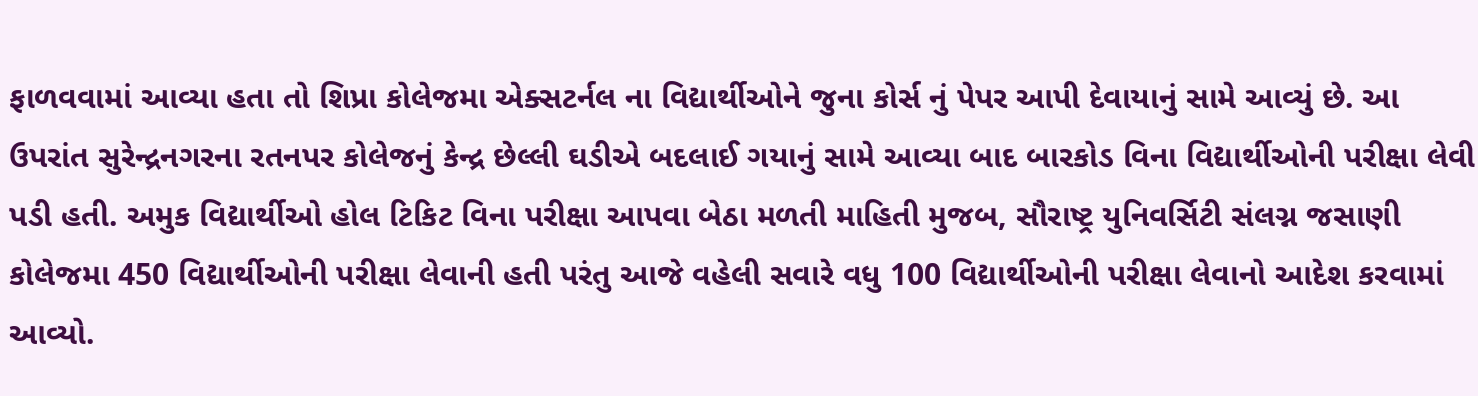ફાળવવામાં આવ્યા હતા તો શિપ્રા કોલેજમા એક્સટર્નલ ના વિદ્યાર્થીઓને જુના કોર્સ નું પેપર આપી દેવાયાનું સામે આવ્યું છે. આ ઉપરાંત સુરેન્દ્રનગરના રતનપર કોલેજનું કેન્દ્ર છેલ્લી ઘડીએ બદલાઈ ગયાનું સામે આવ્યા બાદ બારકોડ વિના વિદ્યાર્થીઓની પરીક્ષા લેવી પડી હતી. અમુક વિદ્યાર્થીઓ હોલ ટિકિટ વિના પરીક્ષા આપવા બેઠા મળતી માહિતી મુજબ, સૌરાષ્ટ્ર યુનિવર્સિટી સંલગ્ન જસાણી કોલેજમા 450 વિદ્યાર્થીઓની પરીક્ષા લેવાની હતી પરંતુ આજે વહેલી સવારે વધુ 100 વિદ્યાર્થીઓની પરીક્ષા લેવાનો આદેશ કરવામાં આવ્યો.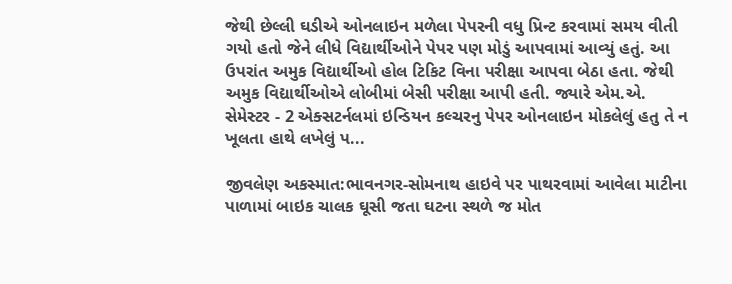જેથી છેલ્લી ઘડીએ ઓનલાઇન મળેલા પેપરની વધુ પ્રિન્ટ કરવામાં સમય વીતી ગયો હતો જેને લીધે વિદ્યાર્થીઓને પેપર પણ મોડું આપવામાં આવ્યું હતું. આ ઉપરાંત અમુક વિદ્યાર્થીઓ હોલ ટિકિટ વિના પરીક્ષા આપવા બેઠા હતા. જેથી અમુક વિદ્યાર્થીઓએ લોબીમાં બેસી પરીક્ષા આપી હતી. જ્યારે એમ.એ. સેમેસ્ટર - 2 એક્સટર્નલમાં ઇન્ડિયન કલ્ચરનુ પેપર ઓનલાઇન મોકલેલું હતુ તે ન ખૂલતા હાથે લખેલું પ...

જીવલેણ અકસ્માત:ભાવનગર-સોમનાથ હાઇવે પર પાથરવામાં આવેલા માટીના પાળામાં બાઇક ચાલક ઘૂસી જતા ઘટના સ્થળે જ મોત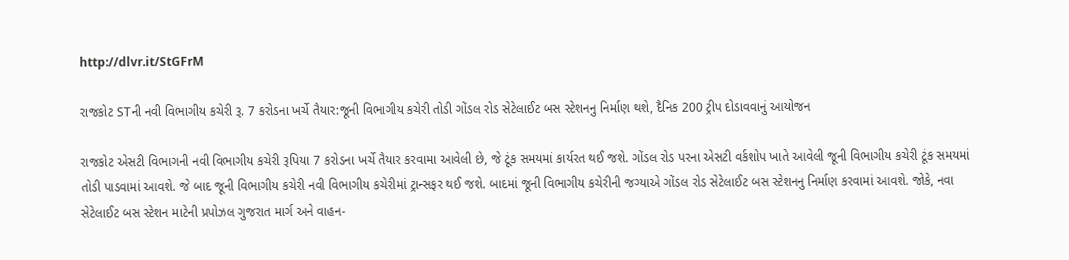http://dlvr.it/StGFrM

રાજકોટ STની નવી વિભાગીય કચેરી રૂ. 7 કરોડના ખર્ચે તૈયાર:જૂની વિભાગીય કચેરી તોડી ગોંડલ રોડ સેટેલાઈટ બસ સ્ટેશનનુ નિર્માણ થશે, દૈનિક 200 ટ્રીપ દોડાવવાનું આયોજન

રાજકોટ એસટી વિભાગની નવી વિભાગીય કચેરી રૂપિયા 7 કરોડના ખર્ચે તૈયાર કરવામા આવેલી છે, જે ટૂંક સમયમાં કાર્યરત થઈ જશે. ગોંડલ રોડ પરના એસટી વર્કશોપ ખાતે આવેલી જૂની વિભાગીય કચેરી ટૂંક સમયમાં તોડી પાડવામાં આવશે. જે બાદ જૂની વિભાગીય કચેરી નવી વિભાગીય કચેરીમાં ટ્રાન્સફર થઈ જશે. બાદમાં જૂની વિભાગીય કચેરીની જગ્યાએ ગોંડલ રોડ સેટેલાઈટ બસ સ્ટેશનનુ નિર્માણ કરવામાં આવશે. જોકે, નવા સેટેલાઈટ બસ સ્ટેશન માટેની પ્રપોઝલ ગુજરાત માર્ગ અને વાહન-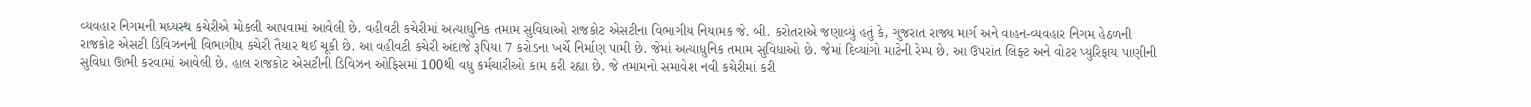વ્યવહાર નિગમની મધ્યસ્થ કચેરીએ મોકલી આપવામાં આવેલી છે. વહીવટી કચેરીમાં અત્યાધુનિક તમામ સુવિધાઓ રાજકોટ એસટીના વિભાગીય નિયામક જે. બી. કરોતરાએ જણાવ્યું હતું કે, ગુજરાત રાજ્ય માર્ગ અને વાહન-વ્યવહાર નિગમ હેઠળની રાજકોટ એસટી ડિવિઝનની વિભાગીય કચેરી તૈયાર થઈ ચૂકી છે. આ વહીવટી કચેરી અંદાજે રૂપિયા 7 કરોડના ખર્ચે નિર્માણ પામી છે. જેમાં અત્યાધુનિક તમામ સુવિધાઓ છે. જેમાં દિવ્યાંગો માટેની રેમ્પ છે. આ ઉપરાંત લિફ્ટ અને વોટર પ્યુરિફાય પાણીની સુવિધા ઊભી કરવામાં આવેલી છે. હાલ રાજકોટ એસટીની ડિવિઝન ઓફિસમાં 100થી વધુ કર્મચારીઓ કામ કરી રહ્યા છે. જે તમામનો સમાવેશ નવી કચેરીમાં કરી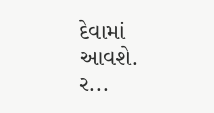દેવામાં આવશે. ર...